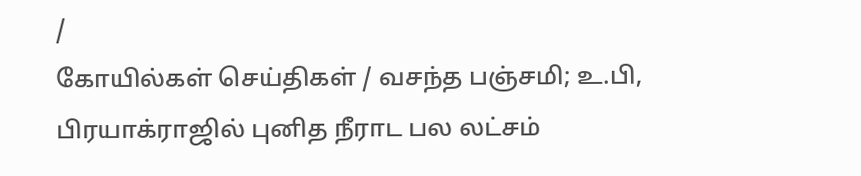/
கோயில்கள் செய்திகள் / வசந்த பஞ்சமி; உ.பி, பிரயாக்ராஜில் புனித நீராட பல லட்சம்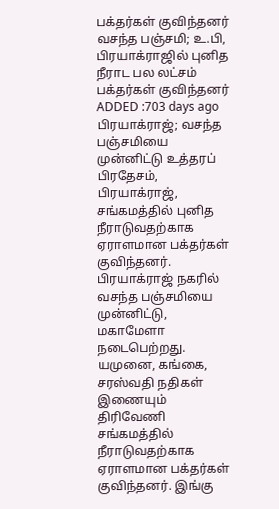பக்தர்கள் குவிந்தனர்
வசந்த பஞ்சமி; உ.பி, பிரயாக்ராஜில் புனித நீராட பல லட்சம் பக்தர்கள் குவிந்தனர்
ADDED :703 days ago
பிரயாக்ராஜ்; வசந்த பஞ்சமியை முன்னிட்டு உத்தரப் பிரதேசம், பிரயாக்ராஜ், சங்கமத்தில் புனித நீராடுவதற்காக ஏராளமான பக்தர்கள் குவிந்தனர்.
பிரயாக்ராஜ் நகரில் வசந்த பஞ்சமியை முன்னிட்டு, மகாமேளா நடைபெற்றது. யமுனை, கங்கை, சரஸ்வதி நதிகள் இணையும் திரிவேணி சங்கமத்தில் நீராடுவதற்காக ஏராளமான பக்தர்கள் குவிந்தனர். இங்கு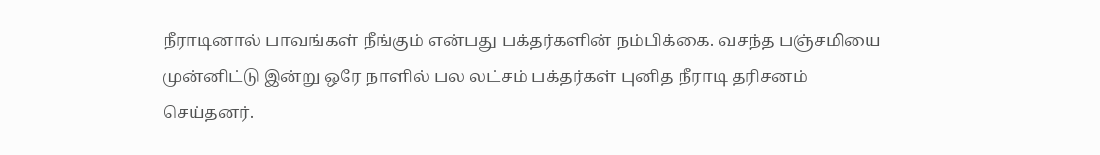நீராடினால் பாவங்கள் நீங்கும் என்பது பக்தர்களின் நம்பிக்கை. வசந்த பஞ்சமியை முன்னிட்டு இன்று ஒரே நாளில் பல லட்சம் பக்தர்கள் புனித நீராடி தரிசனம் செய்தனர்.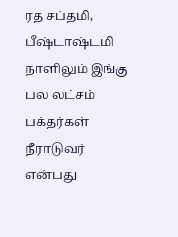ரத சப்தமி, பீஷ்டாஷ்டமி நாளிலும் இங்கு பல லட்சம் பக்தர்கள் நீராடுவர் என்பது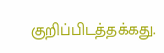குறிப்பிடத்தக்கது.